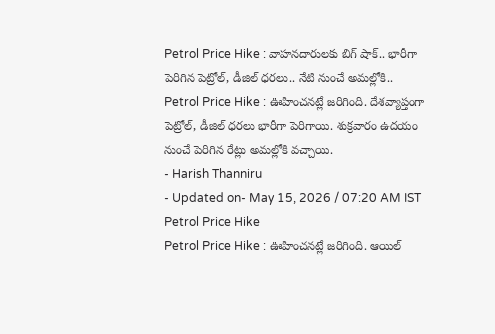Petrol Price Hike : వాహనదారులకు బిగ్ షాక్.. భారీగా పెరిగిన పెట్రోల్, డీజిల్ ధరలు.. నేటి నుంచే అమల్లోకి..
Petrol Price Hike : ఊహించనట్లే జరిగింది. దేశవ్యాప్తంగా పెట్రోల్, డీజిల్ ధరలు భారీగా పెరిగాయి. శుక్రవారం ఉదయం నుంచే పెరిగిన రేట్లు అమల్లోకి వచ్చాయి.
- Harish Thanniru
- Updated on- May 15, 2026 / 07:20 AM IST
Petrol Price Hike
Petrol Price Hike : ఊహించనట్లే జరిగింది. ఆయిల్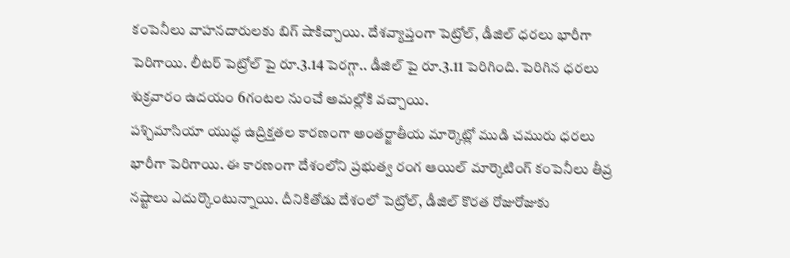కంపెనీలు వాహనదారులకు బిగ్ షాకిచ్చాయి. దేశవ్యాప్తంగా పెట్రోల్, డీజిల్ ధరలు భారీగా పెరిగాయి. లీటర్ పెట్రోల్ పై రూ.3.14 పెరగ్గా.. డీజిల్ పై రూ.3.11 పెరిగింది. పెరిగిన ధరలు శుక్రవారం ఉదయం 6గంటల నుంచే అమల్లోకి వచ్చాయి.
పశ్చిమాసియా యుద్ధ ఉద్రిక్తతల కారణంగా అంతర్జాతీయ మార్కెట్లో ముడి చమురు ధరలు భారీగా పెరిగాయి. ఈ కారణంగా దేశంలోని ప్రభుత్వ రంగ ఆయిల్ మార్కెటింగ్ కంపెనీలు తీవ్ర నష్టాలు ఎదుర్కొంటున్నాయి. దీనికితోడు దేశంలో పెట్రోల్, డీజిల్ కొరత రోజురోజుకు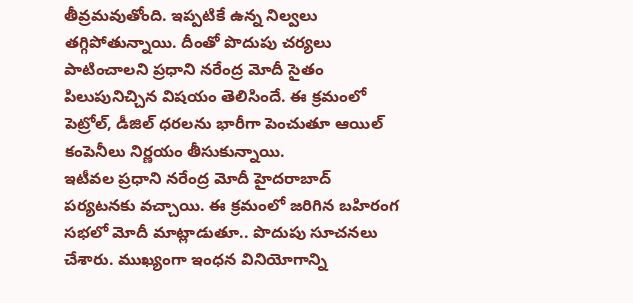తీవ్రమవుతోంది. ఇప్పటికే ఉన్న నిల్వలు తగ్గిపోతున్నాయి. దీంతో పొదుపు చర్యలు పాటించాలని ప్రధాని నరేంద్ర మోదీ సైతం పిలుపునిచ్చిన విషయం తెలిసిందే. ఈ క్రమంలో పెట్రోల్, డీజిల్ ధరలను భారీగా పెంచుతూ ఆయిల్ కంపెనీలు నిర్ణయం తీసుకున్నాయి.
ఇటీవల ప్రధాని నరేంద్ర మోదీ హైదరాబాద్ పర్యటనకు వచ్చాయి. ఈ క్రమంలో జరిగిన బహిరంగ సభలో మోదీ మాట్లాడుతూ.. పొదుపు సూచనలు చేశారు. ముఖ్యంగా ఇంధన వినియోగాన్ని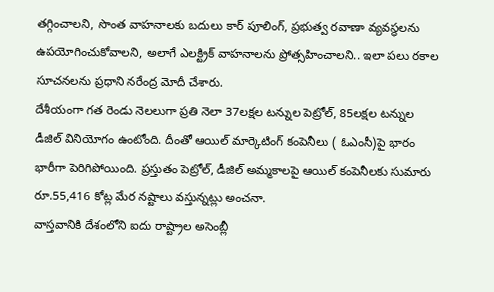తగ్గించాలని, సొంత వాహనాలకు బదులు కార్ పూలింగ్, ప్రభుత్వ రవాణా వ్యవస్థలను ఉపయోగించుకోవాలని, అలాగే ఎలక్ట్రిక్ వాహనాలను ప్రోత్సహించాలని.. ఇలా పలు రకాల సూచనలను ప్రధాని నరేంద్ర మోదీ చేశారు.
దేశీయంగా గత రెండు నెలలుగా ప్రతి నెలా 37లక్షల టన్నుల పెట్రోల్, 85లక్షల టన్నుల డీజిల్ వినియోగం ఉంటోంది. దీంతో ఆయిల్ మార్కెటింగ్ కంపెనీలు ( ఓఎంసీ)పై భారం భారీగా పెరిగిపోయింది. ప్రస్తుతం పెట్రోల్, డీజిల్ అమ్మకాలపై ఆయిల్ కంపెనీలకు సుమారు రూ.55,416 కోట్ల మేర నష్టాలు వస్తున్నట్లు అంచనా.
వాస్తవానికి దేశంలోని ఐదు రాష్ట్రాల అసెంబ్లీ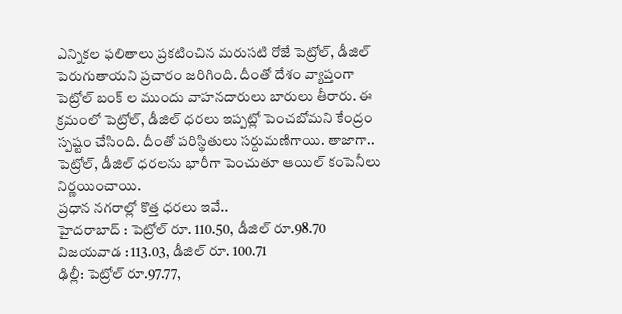ఎన్నికల ఫలితాలు ప్రకటించిన మరుసటి రోజే పెట్రోల్, డీజిల్ పెరుగుతాయని ప్రచారం జరిగింది. దీంతో దేశం వ్యాప్తంగా పెట్రోల్ బంక్ ల ముందు వాహనదారులు బారులు తీరారు. ఈ క్రమంలో పెట్రోల్, డీజిల్ ధరలు ఇప్పట్లో పెంచబోమని కేంద్రం స్పష్టం చేసింది. దీంతో పరిస్థితులు సర్దుమణిగాయి. తాజాగా.. పెట్రోల్, డీజిల్ ధరలను భారీగా పెంచుతూ ఆయిల్ కంపెనీలు నిర్ణయించాయి.
ప్రధాన నగరాల్లో కొత్త ధరలు ఇవే..
హైదరాబాద్ : పెట్రోల్ రూ. 110.50, డీజిల్ రూ.98.70
విజయవాడ : 113.03, డీజిల్ రూ. 100.71
ఢిల్లీ: పెట్రోల్ రూ.97.77,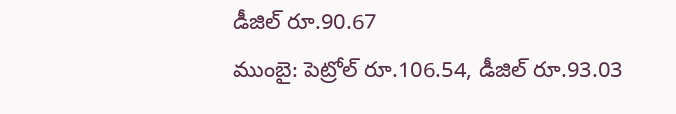డీజిల్ రూ.90.67
ముంబై: పెట్రోల్ రూ.106.54, డీజిల్ రూ.93.03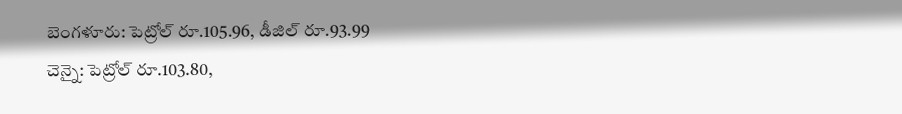బెంగళూరు: పెట్రోల్ రూ.105.96, డీజిల్ రూ.93.99
చెన్నై: పెట్రోల్ రూ.103.80,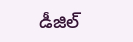డీజిల్